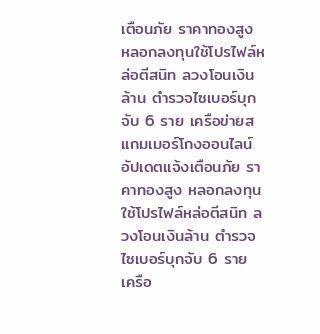เตือนภัย ราคาทองสูง หลอกลงทุนใช้โปรไฟล์หล่อตีสนิท ลวงโอนเงินล้าน ตำรวจไซเบอร์บุกจับ 6 ราย เครือข่ายสแกมเมอร์โกงออนไลน์
อัปเดตแจ้งเตือนภัย ราคาทองสูง หลอกลงทุน ใช้โปรไฟล์หล่อตีสนิท ลวงโอนเงินล้าน ตำรวจไซเบอร์บุกจับ 6 ราย เครือ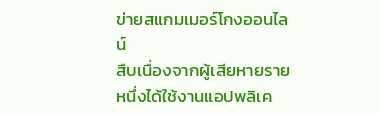ข่ายสแกมเมอร์โกงออนไลน์
สืบเนื่องจากผู้เสียหายรายหนึ่งได้ใช้งานแอปพลิเค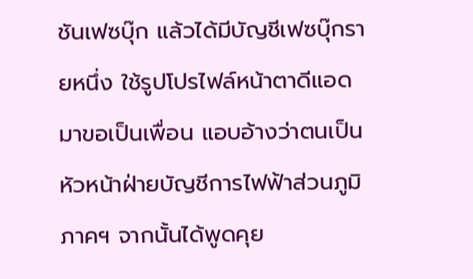ชันเฟซบุ๊ก แล้วได้มีบัญชีเฟซบุ๊กรายหนึ่ง ใช้รูปโปรไฟล์หน้าตาดีแอดมาขอเป็นเพื่อน แอบอ้างว่าตนเป็นหัวหน้าฝ่ายบัญชีการไฟฟ้าส่วนภูมิภาคฯ จากนั้นได้พูดคุย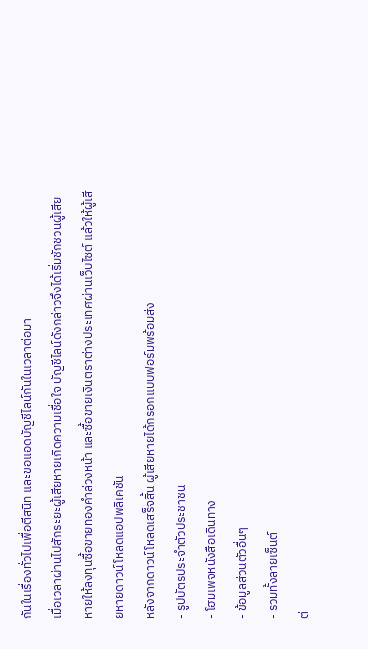กันในเรื่องทั่วไปเพื่อตีสนิท และขอแอดบัญชีไลน์กันในเวลาต่อมา
เมื่อเวลาผ่านไปสักระยะผู้เสียหายเกิดความเชื่อใจ บัญชีไลน์ดังกล่าวจึงได้เริ่มชักชวนผู้เสียหายให้ลงทุนซื้อขายทองคำล่วงหน้า และซื้อขายเงินตราต่างประเทศผ่านเว็บไซต์ แล้วให้ผู้เสียหายดาวน์โหลดแอปพลิเคชัน
หลังจากดาวน์โหลดเสร็จสิ้น ผู้เสียหายได้กรอกแบบฟอร์มพร้อมส่ง
- รูปบัตรประจำตัวประชาชน
- โฮมเพจหนังสือเดินทาง
- ข้อมูลส่วนตัวอื่นๆ
- รวมทั้งลายเซ็นต์
ต่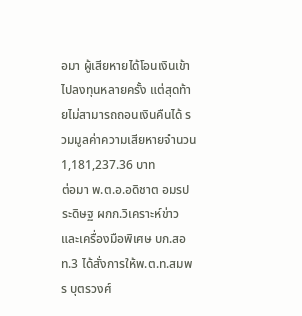อมา ผู้เสียหายได้โอนเงินเข้าไปลงทุนหลายครั้ง แต่สุดท้ายไม่สามารถถอนเงินคืนได้ รวมมูลค่าความเสียหายจำนวน 1,181,237.36 บาท
ต่อมา พ.ต.อ.อดิชาต อมรประดิษฐ ผกก.วิเคราะห์ข่าวและเครื่องมือพิเศษ บก.สอท.3 ได้สั่งการให้พ.ต.ท.สมพร บุตรวงศ์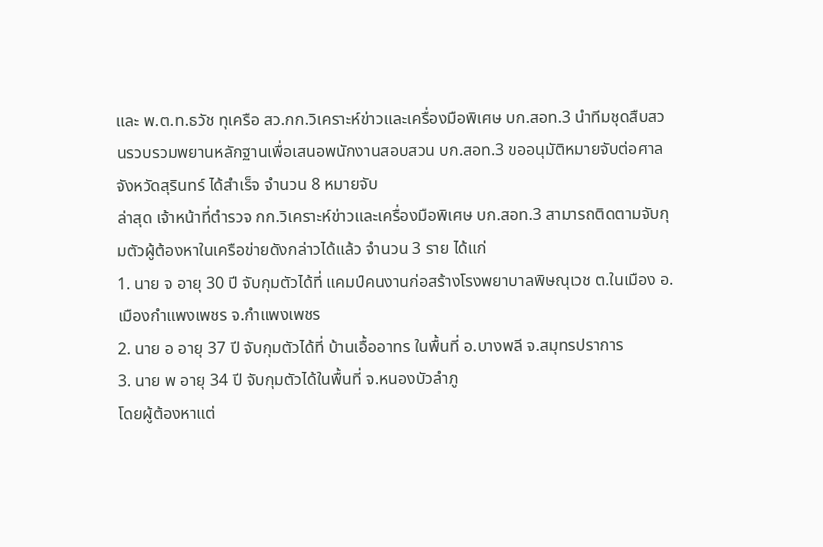และ พ.ต.ท.ธวัช ทุเครือ สว.กก.วิเคราะห์ข่าวและเครื่องมือพิเศษ บก.สอท.3 นำทีมชุดสืบสวนรวบรวมพยานหลักฐานเพื่อเสนอพนักงานสอบสวน บก.สอท.3 ขออนุมัติหมายจับต่อศาลจังหวัดสุรินทร์ ได้สำเร็จ จำนวน 8 หมายจับ
ล่าสุด เจ้าหน้าที่ตำรวจ กก.วิเคราะห์ข่าวและเครื่องมือพิเศษ บก.สอท.3 สามารถติดตามจับกุมตัวผู้ต้องหาในเครือข่ายดังกล่าวได้แล้ว จำนวน 3 ราย ได้แก่
1. นาย จ อายุ 30 ปี จับกุมตัวได้ที่ แคมป์คนงานก่อสร้างโรงพยาบาลพิษณุเวช ต.ในเมือง อ.เมืองกำแพงเพชร จ.กำแพงเพชร
2. นาย อ อายุ 37 ปี จับกุมตัวได้ที่ บ้านเอื้ออาทร ในพื้นที่ อ.บางพลี จ.สมุทรปราการ
3. นาย พ อายุ 34 ปี จับกุมตัวได้ในพื้นที่ จ.หนองบัวลำภู
โดยผู้ต้องหาแต่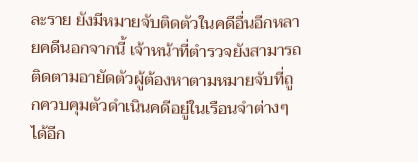ละราย ยังมีหมายจับติดตัวในคดีอื่นอีกหลายคดีนอกจากนี้ เจ้าหน้าที่ตำรวจยังสามารถติดตามอายัดตัวผู้ต้องหาตามหมายจับที่ถูกควบคุมตัวดำเนินคดีอยู่ในเรือนจำต่างๆ ได้อีก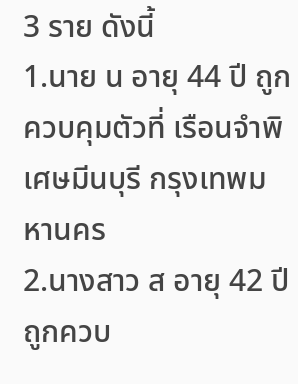3 ราย ดังนี้
1.นาย น อายุ 44 ปี ถูกควบคุมตัวที่ เรือนจำพิเศษมีนบุรี กรุงเทพมหานคร
2.นางสาว ส อายุ 42 ปี ถูกควบ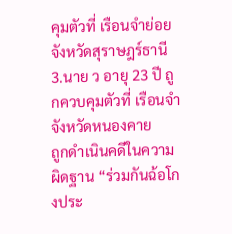คุมตัวที่ เรือนจำย่อยจังหวัดสุราษฎร์ธานี
3.นาย ว อายุ 23 ปี ถูกควบคุมตัวที่ เรือนจำจังหวัดหนองคาย
ถูกดำเนินคดีในความผิดฐาน “ร่วมกันฉ้อโกงประ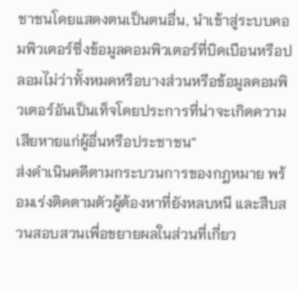ชาชนโดยแสดงตนเป็นตนอื่น, นำเข้าสู่ระบบคอมพิวเตอร์ซึ่งข้อมูลคอมพิวเตอร์ที่บิดเบือนหรือปลอมไม่ว่าทั้งหมดหรือบางส่วนหรือข้อมูลคอมพิวเตอร์อันเป็นเท็จโดยประการที่น่าจะเกิดความเสียหายแก่ผู้อื่นหรือประชาชน”
ส่งดำเนินคดีตามกระบวนการของกฎหมาย พร้อมเร่งติดตามตัวผู้ต้องหาที่ยังหลบหนี และสืบสวนสอบสวนเพื่อขยายผลในส่วนที่เกี่ยว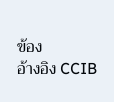ข้อง
อ้างอิง CCIB